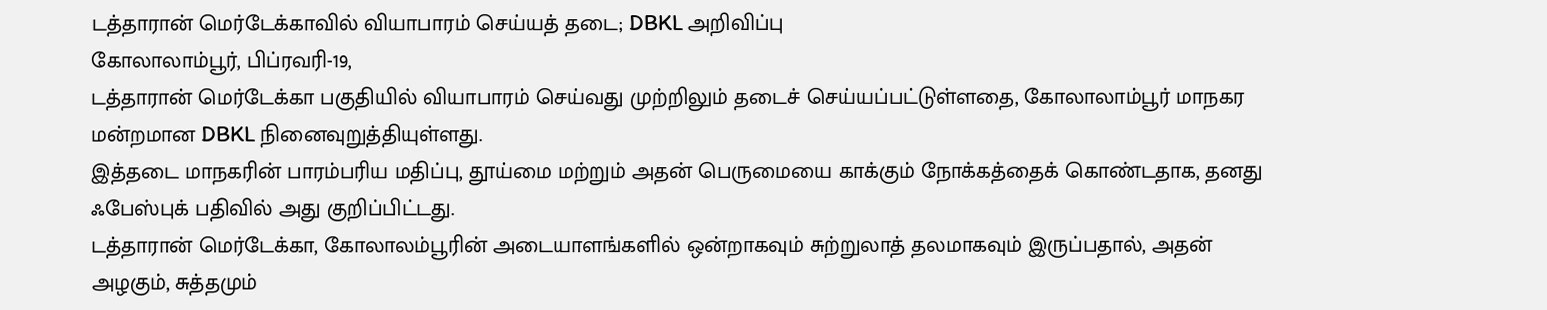டத்தாரான் மெர்டேக்காவில் வியாபாரம் செய்யத் தடை; DBKL அறிவிப்பு
கோலாலாம்பூர், பிப்ரவரி-19,
டத்தாரான் மெர்டேக்கா பகுதியில் வியாபாரம் செய்வது முற்றிலும் தடைச் செய்யப்பட்டுள்ளதை, கோலாலாம்பூர் மாநகர மன்றமான DBKL நினைவுறுத்தியுள்ளது.
இத்தடை மாநகரின் பாரம்பரிய மதிப்பு, தூய்மை மற்றும் அதன் பெருமையை காக்கும் நோக்கத்தைக் கொண்டதாக, தனது ஃபேஸ்புக் பதிவில் அது குறிப்பிட்டது.
டத்தாரான் மெர்டேக்கா, கோலாலம்பூரின் அடையாளங்களில் ஒன்றாகவும் சுற்றுலாத் தலமாகவும் இருப்பதால், அதன் அழகும், சுத்தமும்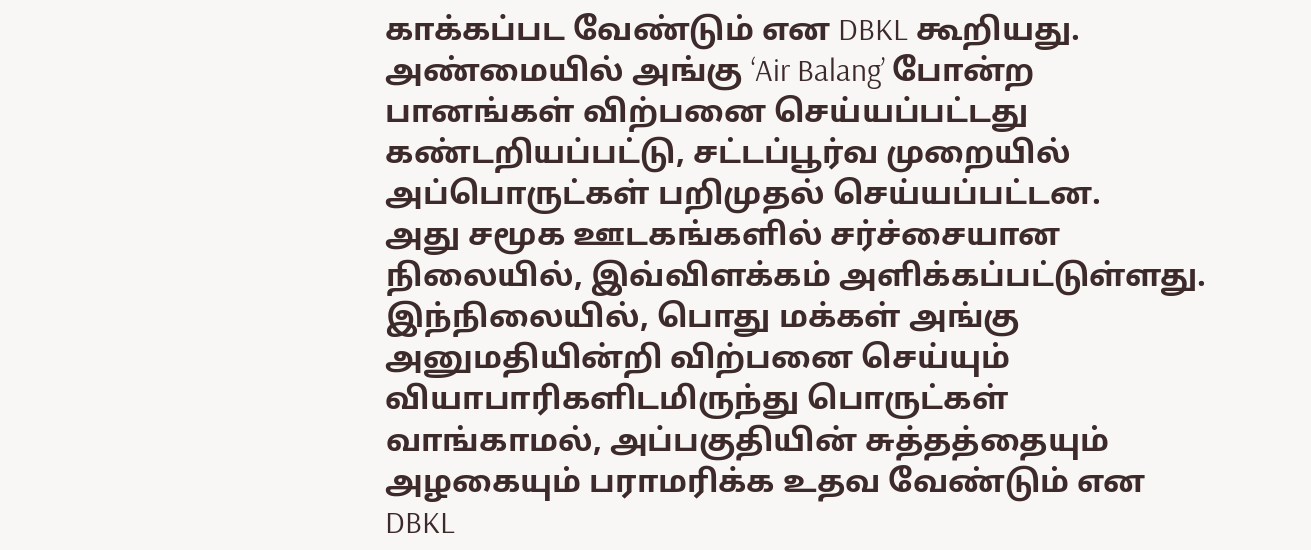காக்கப்பட வேண்டும் என DBKL கூறியது.
அண்மையில் அங்கு ‘Air Balang’ போன்ற பானங்கள் விற்பனை செய்யப்பட்டது கண்டறியப்பட்டு, சட்டப்பூர்வ முறையில் அப்பொருட்கள் பறிமுதல் செய்யப்பட்டன.
அது சமூக ஊடகங்களில் சர்ச்சையான நிலையில், இவ்விளக்கம் அளிக்கப்பட்டுள்ளது.
இந்நிலையில், பொது மக்கள் அங்கு அனுமதியின்றி விற்பனை செய்யும் வியாபாரிகளிடமிருந்து பொருட்கள் வாங்காமல், அப்பகுதியின் சுத்தத்தையும் அழகையும் பராமரிக்க உதவ வேண்டும் என DBKL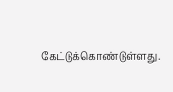கேட்டுக்கொண்டுள்ளது.